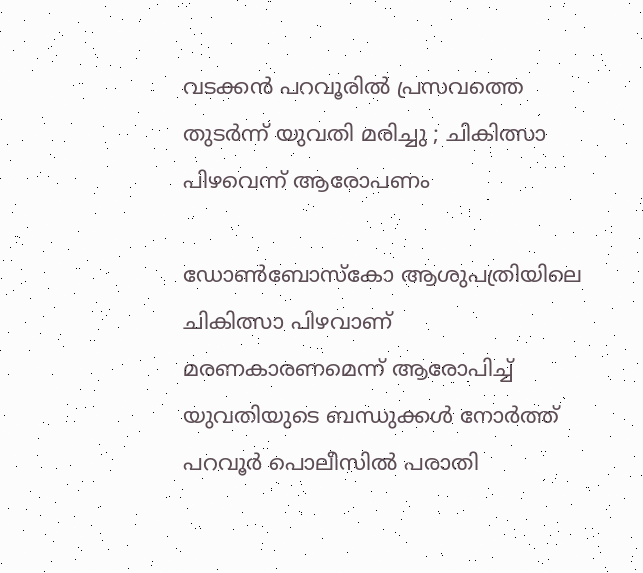വടക്കന്‍ പറവൂരില്‍ പ്രസവത്തെ തുടര്‍ന്ന് യുവതി മരിച്ചു ; ചികിത്സാ പിഴവെന്ന് ആരോപണം

ഡോണ്‍ബോസ്‌കോ ആശുപത്രിയിലെ ചികിത്സാ പിഴവാണ് മരണകാരണമെന്ന് ആരോപിച്ച് യുവതിയുടെ ബന്ധുക്കള്‍ നോര്‍ത്ത് പറവൂര്‍ പൊലീസില്‍ പരാതി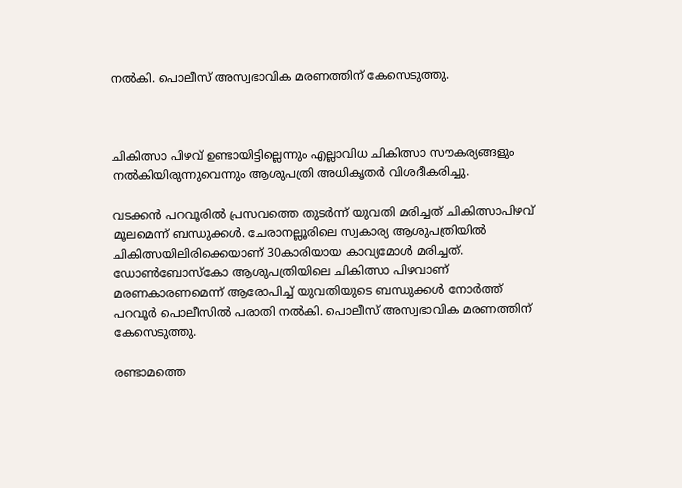നല്‍കി. പൊലീസ് അസ്വഭാവിക മരണത്തിന് കേസെടുത്തു.



ചികിത്സാ പിഴവ് ഉണ്ടായിട്ടില്ലെന്നും എല്ലാവിധ ചികിത്സാ സൗകര്യങ്ങളും നല്‍കിയിരുന്നുവെന്നും ആശുപത്രി അധികൃതര്‍ വിശദീകരിച്ചു.

വടക്കന്‍ പറവൂരില്‍ പ്രസവത്തെ തുടര്‍ന്ന് യുവതി മരിച്ചത് ചികിത്സാപിഴവ് മൂലമെന്ന് ബന്ധുക്കള്‍. ചേരാനല്ലൂരിലെ സ്വകാര്യ ആശുപത്രിയില്‍ ചികിത്സയിലിരിക്കെയാണ് 30കാരിയായ കാവ്യമോള്‍ മരിച്ചത്. ഡോണ്‍ബോസ്‌കോ ആശുപത്രിയിലെ ചികിത്സാ പിഴവാണ് മരണകാരണമെന്ന് ആരോപിച്ച് യുവതിയുടെ ബന്ധുക്കള്‍ നോര്‍ത്ത് പറവൂര്‍ പൊലീസില്‍ പരാതി നല്‍കി. പൊലീസ് അസ്വഭാവിക മരണത്തിന് കേസെടുത്തു.

രണ്ടാമത്തെ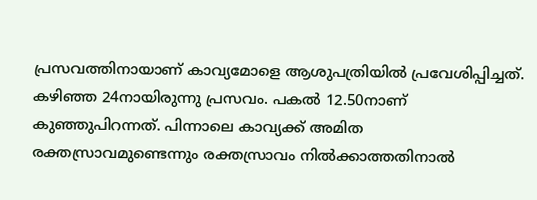പ്രസവത്തിനായാണ് കാവ്യമോളെ ആശുപത്രിയില്‍ പ്രവേശിപ്പിച്ചത്. കഴിഞ്ഞ 24നായിരുന്നു പ്രസവം. പകല്‍ 12.50നാണ് കുഞ്ഞുപിറന്നത്. പിന്നാലെ കാവ്യക്ക് അമിത രക്തസ്രാവമുണ്ടെന്നും രക്തസ്രാവം നില്‍ക്കാത്തതിനാല്‍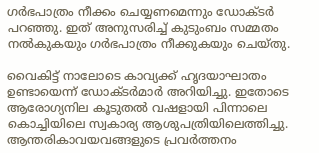ഗര്‍ഭപാത്രം നീക്കം ചെയ്യണമെന്നും ഡോക്ടര്‍ പറഞ്ഞു. ഇത് അനുസരിച്ച് കുടുംബം സമ്മതം നല്‍കുകയും ഗര്‍ഭപാത്രം നീക്കുകയും ചെയ്തു.

വൈകിട്ട് നാലോടെ കാവ്യക്ക് ഹൃദയാഘാതം ഉണ്ടായെന്ന് ഡോക്ടര്‍മാര്‍ അറിയിച്ചു. ഇതോടെ ആരോഗ്യനില കൂടുതല്‍ വഷളായി പിന്നാലെ കൊച്ചിയിലെ സ്വകാര്യ ആശുപത്രിയിലെത്തിച്ചു. ആന്തരികാവയവങ്ങളുടെ പ്രവര്‍ത്തനം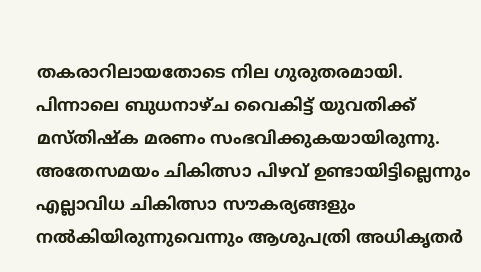തകരാറിലായതോടെ നില ഗുരുതരമായി. പിന്നാലെ ബുധനാഴ്ച വൈകിട്ട് യുവതിക്ക് മസ്തിഷ്‌ക മരണം സംഭവിക്കുകയായിരുന്നു. അതേസമയം ചികിത്സാ പിഴവ് ഉണ്ടായിട്ടില്ലെന്നും എല്ലാവിധ ചികിത്സാ സൗകര്യങ്ങളും നല്‍കിയിരുന്നുവെന്നും ആശുപത്രി അധികൃതര്‍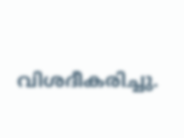വിശദീകരിച്ചു.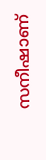സനീഷാണ്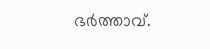ഭര്‍ത്താവ്.